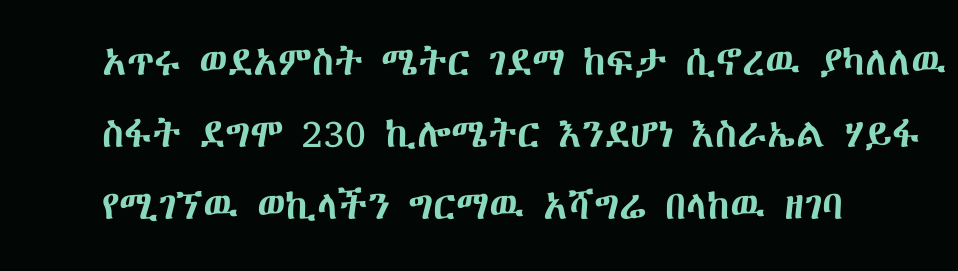አጥሩ ወደአምስት ሜትር ገደማ ከፍታ ሲኖረዉ ያካለለዉ ስፋት ደግሞ 230 ኪሎሜትር እንደሆነ እስራኤል ሃይፋ የሚገኘዉ ወኪላችን ግርማዉ አሻግሬ በላከዉ ዘገባ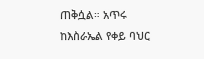ጠቅሷል። አጥሩ ከእስራኤል የቀይ ባህር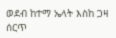ወደብ ከተማ ኤላት እስከ ጋዛ ሰርጥ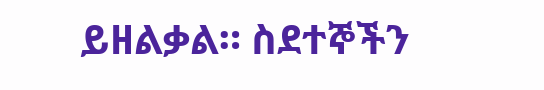ይዘልቃል። ስደተኞችን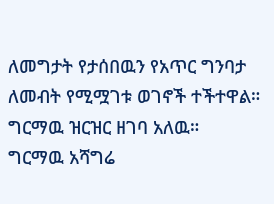ለመግታት የታሰበዉን የአጥር ግንባታ ለመብት የሚሟገቱ ወገኖች ተችተዋል። ግርማዉ ዝርዝር ዘገባ አለዉ።
ግርማዉ አሻግሬ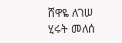ሸዋዬ ለገሠ
ሂሩት መለሰ